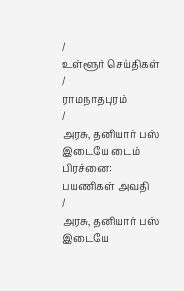/
உள்ளூர் செய்திகள்
/
ராமநாதபுரம்
/
அரசு, தனியார் பஸ் இடையே டைம் பிரச்னை: பயணிகள் அவதி
/
அரசு, தனியார் பஸ் இடையே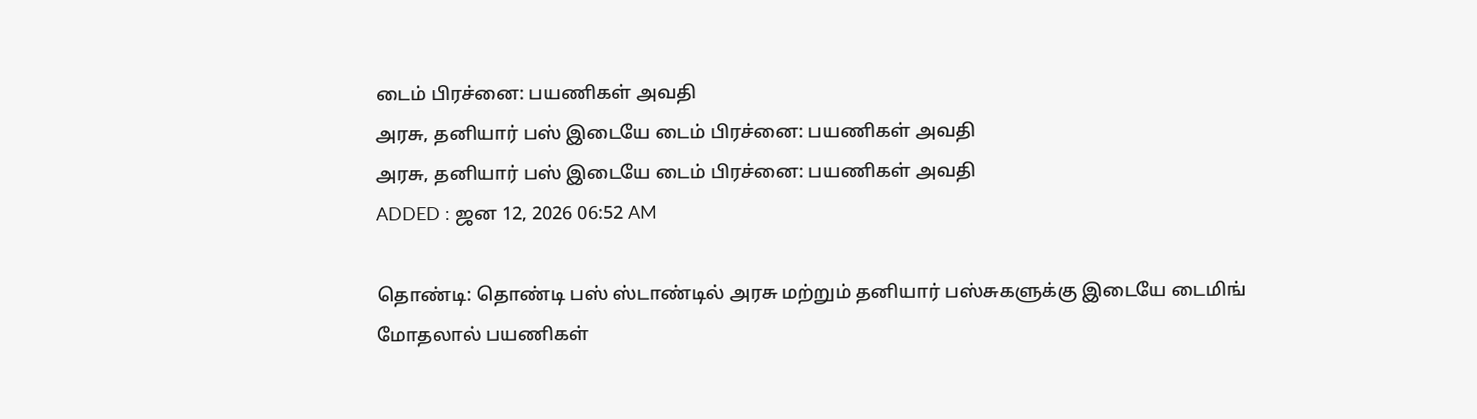டைம் பிரச்னை: பயணிகள் அவதி
அரசு, தனியார் பஸ் இடையே டைம் பிரச்னை: பயணிகள் அவதி
அரசு, தனியார் பஸ் இடையே டைம் பிரச்னை: பயணிகள் அவதி
ADDED : ஜன 12, 2026 06:52 AM

தொண்டி: தொண்டி பஸ் ஸ்டாண்டில் அரசு மற்றும் தனியார் பஸ்சுகளுக்கு இடையே டைமிங் மோதலால் பயணிகள்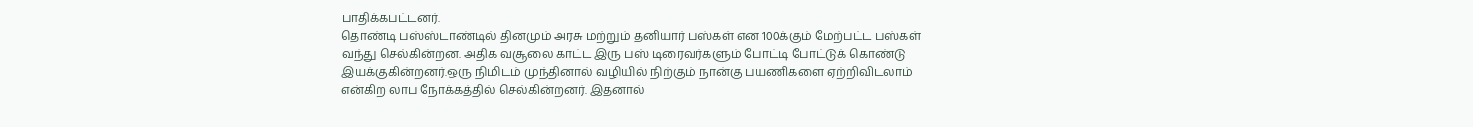பாதிக்கபட்டனர்.
தொண்டி பஸ்ஸ்டாண்டில் தினமும் அரசு மற்றும் தனியார் பஸ்கள் என 100க்கும் மேற்பட்ட பஸ்கள் வந்து செல்கின்றன. அதிக வசூலை காட்ட இரு பஸ் டிரைவர்களும் போட்டி போட்டுக் கொண்டு இயக்குகின்றனர்.ஒரு நிமிடம் முந்தினால் வழியில் நிற்கும் நான்கு பயணிகளை ஏற்றிவிடலாம் என்கிற லாப நோக்கத்தில் செல்கின்றனர். இதனால்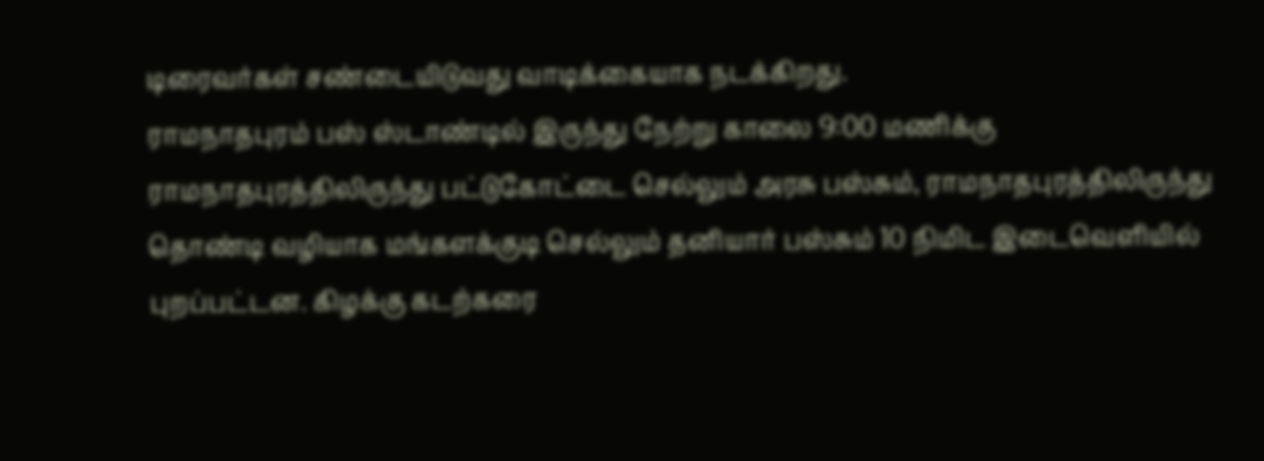டிரைவர்கள் சண்டையிடுவது வாடிக்கையாக நடக்கிறது.
ராமநாதபுரம் பஸ் ஸ்டாண்டில் இருந்து நேற்று காலை 9:00 மணிக்கு ராமநாதபுரத்திலிருந்து பட்டுகோட்டை செல்லும் அரசு பஸ்சும், ராமநாதபுரத்திலிருந்து தொண்டி வழியாக மங்களக்குடி செல்லும் தனியார் பஸ்சும் 10 நிமிட இடைவெளியில் புறப்பட்டன. கிழக்கு கடற்கரை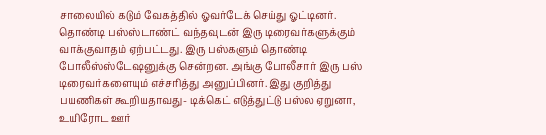சாலையில் கடும் வேகத்தில் ஓவர்டேக் செய்து ஓட்டினர். தொண்டி பஸ்ஸ்டாண்ட் வந்தவுடன் இரு டிரைவர்களுக்கும் வாக்குவாதம் ஏற்பட்டது. இரு பஸ்களும் தொண்டி போலீஸ்ஸ்டேஷனுக்கு சென்றன. அங்கு போலீசார் இரு பஸ் டிரைவர்களையும் எச்சரித்து அனுப்பினர். இது குறித்து பயணிகள் கூறியதாவது- டிக்கெட் எடுத்துட்டு பஸ்ல ஏறுனா, உயிரோட ஊர்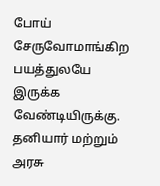போய் சேருவோமாங்கிற பயத்துலயே இருக்க வேண்டியிருக்கு. தனியார் மற்றும் அரசு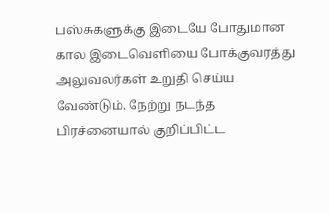பஸ்சுகளுக்கு இடையே போதுமான கால இடைவெளியை போக்குவரத்து அலுவலர்கள் உறுதி செய்ய வேண்டும். நேற்று நடந்த பிரச்னையால் குறிப்பிட்ட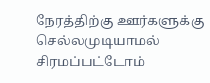நேரத்திற்கு ஊர்களுக்கு செல்லமுடியாமல் சிரமப்பட்டோம்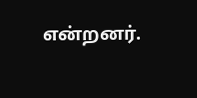என்றனர்.